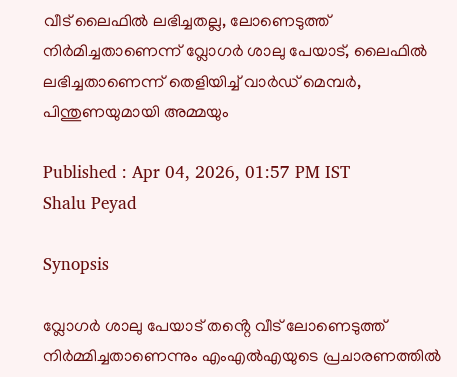വീട് ലൈഫിൽ ലഭിച്ചതല്ല, ലോണെടുത്ത് നിർമിച്ചതാണെന്ന് വ്ലോഗർ ശാലു പേയാട്, ലൈഫിൽ ലഭിച്ചതാണെന്ന് തെളിയിച്ച് വാർഡ് മെമ്പർ, പിന്തുണയുമായി അമ്മയും

Published : Apr 04, 2026, 01:57 PM IST
Shalu Peyad

Synopsis

വ്ലോഗർ ശാലു പേയാട് തൻ്റെ വീട് ലോണെടുത്ത് നിർമ്മിച്ചതാണെന്നും എംഎൽഎയുടെ പ്രചാരണത്തിൽ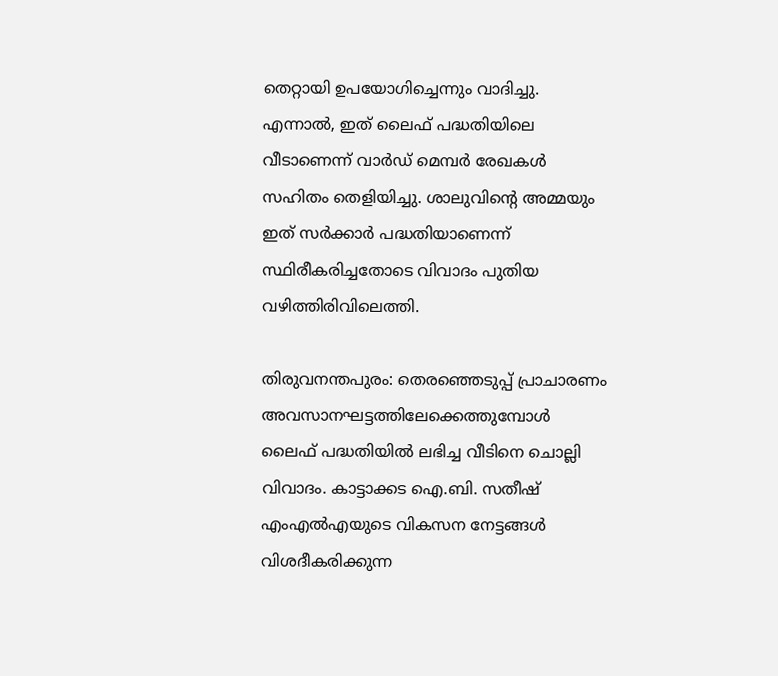തെറ്റായി ഉപയോഗിച്ചെന്നും വാദിച്ചു. എന്നാൽ, ഇത് ലൈഫ് പദ്ധതിയിലെ വീടാണെന്ന് വാർഡ് മെമ്പർ രേഖകൾ സഹിതം തെളിയിച്ചു. ശാലുവിൻ്റെ അമ്മയും ഇത് സർക്കാർ പദ്ധതിയാണെന്ന് സ്ഥിരീകരിച്ചതോടെ വിവാദം പുതിയ വഴിത്തിരിവിലെത്തി.

തിരുവനന്തപുരം: തെരഞ്ഞെടുപ്പ് പ്രാചാരണം അവസാനഘട്ടത്തിലേക്കെത്തുമ്പോൾ ലൈഫ് പദ്ധതിയിൽ ലഭിച്ച വീടിനെ ചൊല്ലി വിവാദം. കാട്ടാക്കട ഐ.ബി. സതീഷ് എംഎൽഎയുടെ വികസന നേട്ടങ്ങൾ വിശദീകരിക്കുന്ന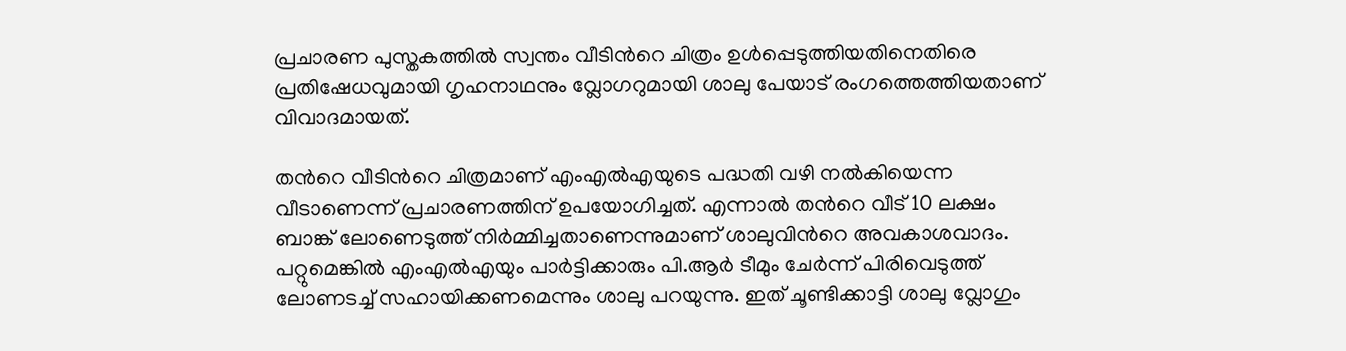പ്രചാരണ പുസ്തകത്തിൽ സ്വന്തം വീടിന്‍റെ ചിത്രം ഉൾപ്പെടുത്തിയതിനെതിരെ പ്രതിഷേധവുമായി ഗൃഹനാഥനും വ്ലോഗറുമായി ശാലു പേയാട് രംഗത്തെത്തിയതാണ് വിവാദമായത്.

തന്‍റെ വീടിന്‍റെ ചിത്രമാണ് എംഎൽഎയുടെ പദ്ധതി വഴി നൽകിയെന്ന വീടാണെന്ന് പ്രചാരണത്തിന് ഉപയോഗിച്ചത്. എന്നാൽ തന്‍റെ വീട് 10 ലക്ഷം ബാങ്ക് ലോണെടുത്ത് നിർമ്മിച്ചതാണെന്നുമാണ് ശാലുവിന്‍റെ അവകാശവാദം. പറ്റുമെങ്കിൽ എംഎൽഎയും പാർട്ടിക്കാരും പി.ആർ ടീമും ചേർന്ന് പിരിവെടുത്ത് ലോണടച്ച് സഹായിക്കണമെന്നും ശാലു പറയുന്നു. ഇത് ചൂണ്ടിക്കാട്ടി ശാലു വ്ലോഗും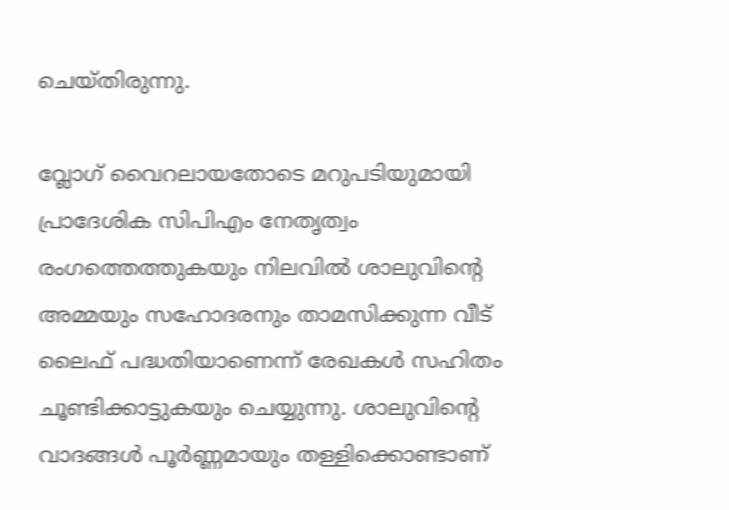ചെയ്തിരുന്നു.

വ്ലോഗ് വൈറലായതോടെ മറുപടിയുമായി പ്രാദേശിക സിപിഎം നേതൃത്വം രംഗത്തെത്തുകയും നിലവിൽ ശാലുവിന്‍റെ അമ്മയും സഹോദരനും താമസിക്കുന്ന വീട് ലൈഫ് പദ്ധതിയാണെന്ന് രേഖകൾ സഹിതം ചൂണ്ടിക്കാട്ടുകയും ചെയ്യുന്നു. ശാലുവിന്‍റെ വാദങ്ങൾ പൂർണ്ണമായും തള്ളിക്കൊണ്ടാണ്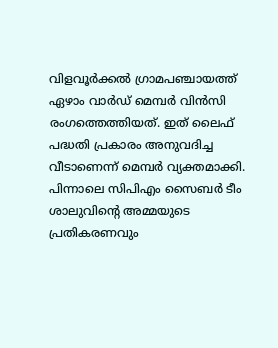വിളവൂർക്കൽ ഗ്രാമപഞ്ചായത്ത് ഏഴാം വാർഡ് മെമ്പർ വിൻസി രംഗത്തെത്തിയത്. ഇത് ലൈഫ് പദ്ധതി പ്രകാരം അനുവദിച്ച വീടാണെന്ന് മെമ്പർ വ്യക്തമാക്കി. പിന്നാലെ സിപിഎം സൈബർ ടീം ശാലുവിന്‍റെ അമ്മയുടെ പ്രതികരണവും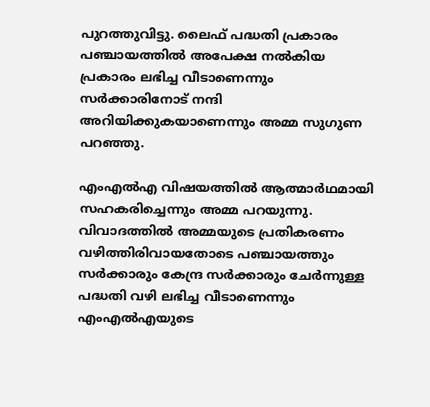പുറത്തുവിട്ടു. ലൈഫ് പദ്ധതി പ്രകാരം പഞ്ചായത്തിൽ അപേക്ഷ നൽകിയ പ്രകാരം ലഭിച്ച വീടാണെന്നും സർക്കാരിനോട് നന്ദി അറിയിക്കുകയാണെന്നും അമ്മ സുഗുണ പറഞ്ഞു.

എംഎൽഎ വിഷയത്തിൽ ആത്മാർഥമായി സഹകരിച്ചെന്നും അമ്മ പറയുന്നു. വിവാദത്തിൽ അമ്മയുടെ പ്രതികരണം വഴിത്തിരിവായതോടെ പഞ്ചായത്തും സർക്കാരും കേന്ദ്ര സർക്കാരും ചേർന്നുള്ള പദ്ധതി വഴി ലഭിച്ച വീടാണെന്നും എംഎൽഎയുടെ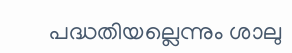പദ്ധതിയല്ലെന്നും ശാലു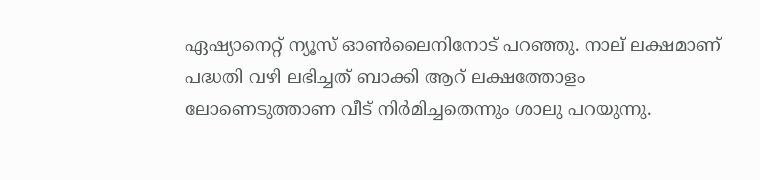ഏഷ്യാനെറ്റ് ന്യൂസ് ഓൺലൈനിനോട് പറഞ്ഞു. നാല് ലക്ഷമാണ് പദ്ധതി വഴി ലഭിച്ചത് ബാക്കി ആറ് ലക്ഷത്തോളം ലോണെടുത്താണ വീട് നിർമിച്ചതെന്നും ശാലു പറയുന്നു.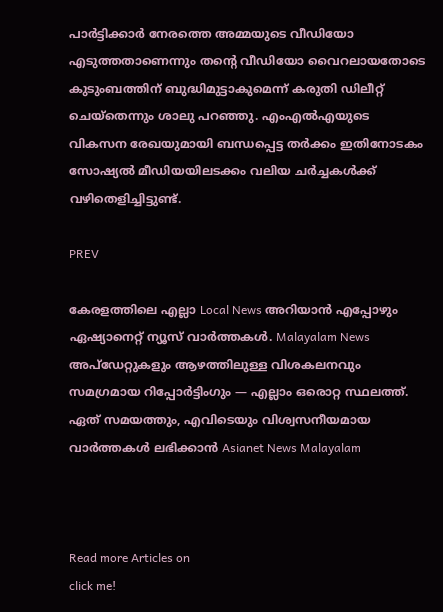പാർട്ടിക്കാർ നേരത്തെ അമ്മയുടെ വീഡിയോ എടുത്തതാണെന്നും തന്‍റെ വീഡിയോ വൈറലായതോടെ കുടുംബത്തിന് ബുദ്ധിമുട്ടാകുമെന്ന് കരുതി ഡിലീറ്റ് ചെയ്തെന്നും ശാലു പറഞ്ഞു. എംഎൽഎയുടെ വികസന രേഖയുമായി ബന്ധപ്പെട്ട തർക്കം ഇതിനോടകം സോഷ്യൽ മീഡിയയിലടക്കം വലിയ ചർച്ചകൾക്ക് വഴിതെളിച്ചിട്ടുണ്ട്.

PREV

കേരളത്തിലെ എല്ലാ Local News അറിയാൻ എപ്പോഴും ഏഷ്യാനെറ്റ് ന്യൂസ് വാർത്തകൾ. Malayalam News  അപ്‌ഡേറ്റുകളും ആഴത്തിലുള്ള വിശകലനവും സമഗ്രമായ റിപ്പോർട്ടിംഗും — എല്ലാം ഒരൊറ്റ സ്ഥലത്ത്. ഏത് സമയത്തും, എവിടെയും വിശ്വസനീയമായ വാർത്തകൾ ലഭിക്കാൻ Asianet News Malayalam



Read more Articles on
click me!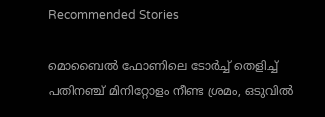Recommended Stories

മൊബൈൽ ഫോണിലെ ടോർച്ച് തെളിച്ച് പതിനഞ്ച് മിനിറ്റോളം നീണ്ട ശ്രമം, ഒടുവിൽ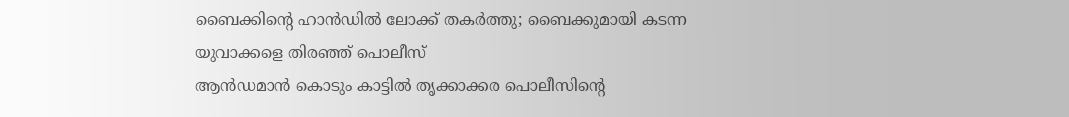ബൈക്കിൻ്റെ ഹാൻഡിൽ ലോക്ക് തകർത്തു; ബൈക്കുമായി കടന്ന യുവാക്കളെ തിരഞ്ഞ് പൊലീസ്
ആൻഡമാൻ കൊടും കാട്ടിൽ തൃക്കാക്കര പൊലീസിന്‍റെ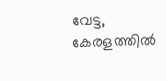വേട്ട, കേരളത്തിൽ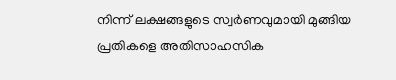നിന്ന് ലക്ഷങ്ങളുടെ സ്വർണവുമായി മുങ്ങിയ പ്രതികളെ അതിസാഹസിക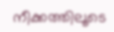നീക്കത്തിലൂടെ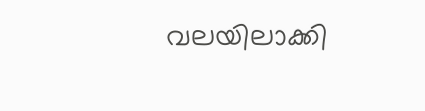വലയിലാക്കി